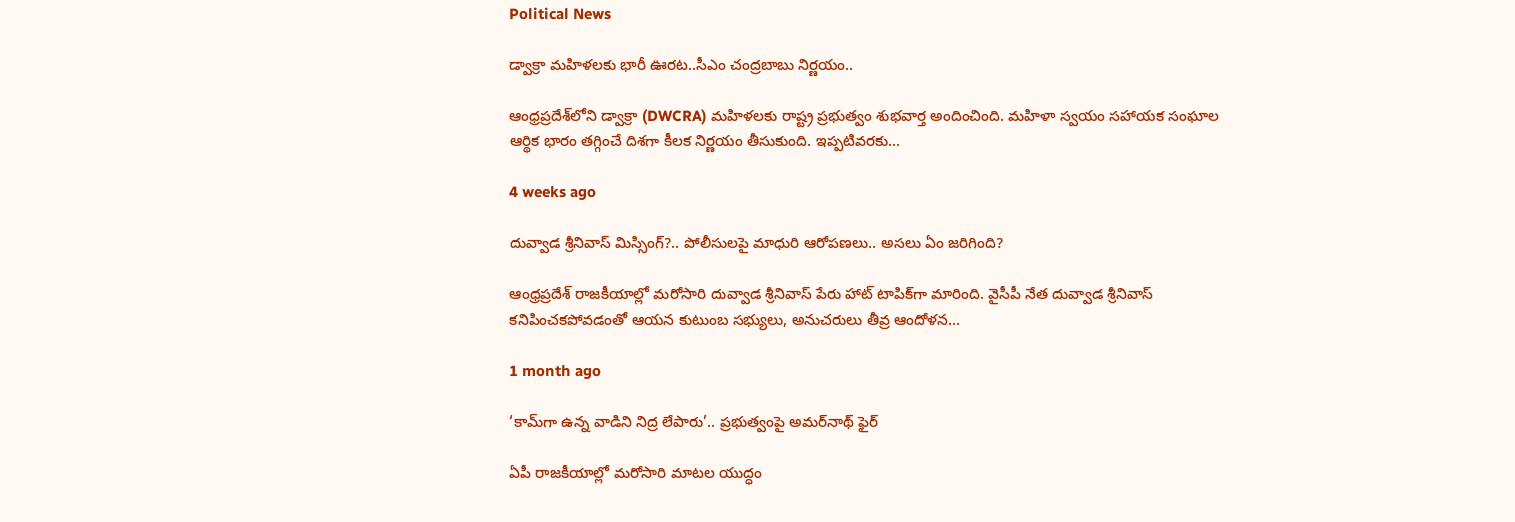Political News

డ్వాక్రా మహిళలకు భారీ ఊరట..సీఎం చంద్రబాబు నిర్ణయం..

ఆంధ్రప్రదేశ్‌లోని డ్వాక్రా (DWCRA) మహిళలకు రాష్ట్ర ప్రభుత్వం శుభవార్త అందించింది. మహిళా స్వయం సహాయక సంఘాల ఆర్థిక భారం తగ్గించే దిశగా కీలక నిర్ణయం తీసుకుంది. ఇప్పటివరకు…

4 weeks ago

దువ్వాడ శ్రీనివాస్ మిస్సింగ్?.. పోలీసులపై మాధురి ఆరోపణలు.. అసలు ఏం జరిగింది?

ఆంధ్రప్రదేశ్ రాజకీయాల్లో మరోసారి దువ్వాడ శ్రీనివాస్ పేరు హాట్ టాపిక్‌గా మారింది. వైసీపీ నేత దువ్వాడ శ్రీనివాస్ కనిపించకపోవడంతో ఆయన కుటుంబ సభ్యులు, అనుచరులు తీవ్ర ఆందోళన…

1 month ago

‘కామ్‌గా ఉన్న వాడిని నిద్ర లేపారు’.. ప్రభుత్వంపై అమర్‌నాథ్ ఫైర్

ఏపీ రాజకీయాల్లో మరోసారి మాటల యుద్ధం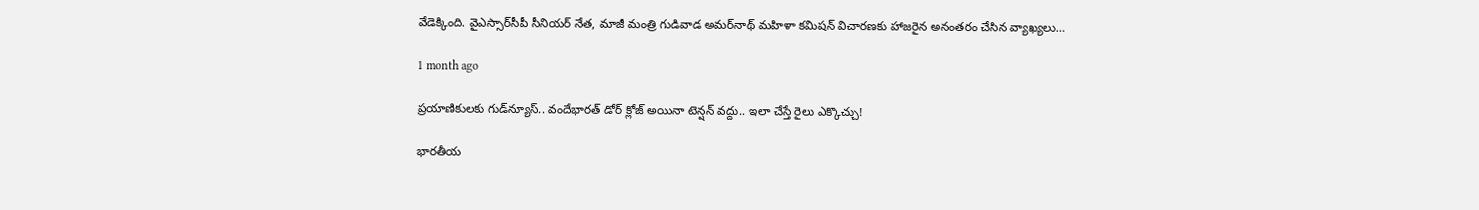వేడెక్కింది. వైఎస్సార్‌సీపీ సీనియర్ నేత, మాజీ మంత్రి గుడివాడ అమర్‌నాథ్ మహిళా కమిషన్ విచారణకు హాజరైన అనంతరం చేసిన వ్యాఖ్యలు…

1 month ago

ప్రయాణికులకు గుడ్‌న్యూస్.. వందేభారత్ డోర్ క్లోజ్ అయినా టెన్షన్ వద్దు.. ఇలా చేస్తే రైలు ఎక్కొచ్చు!

భారతీయ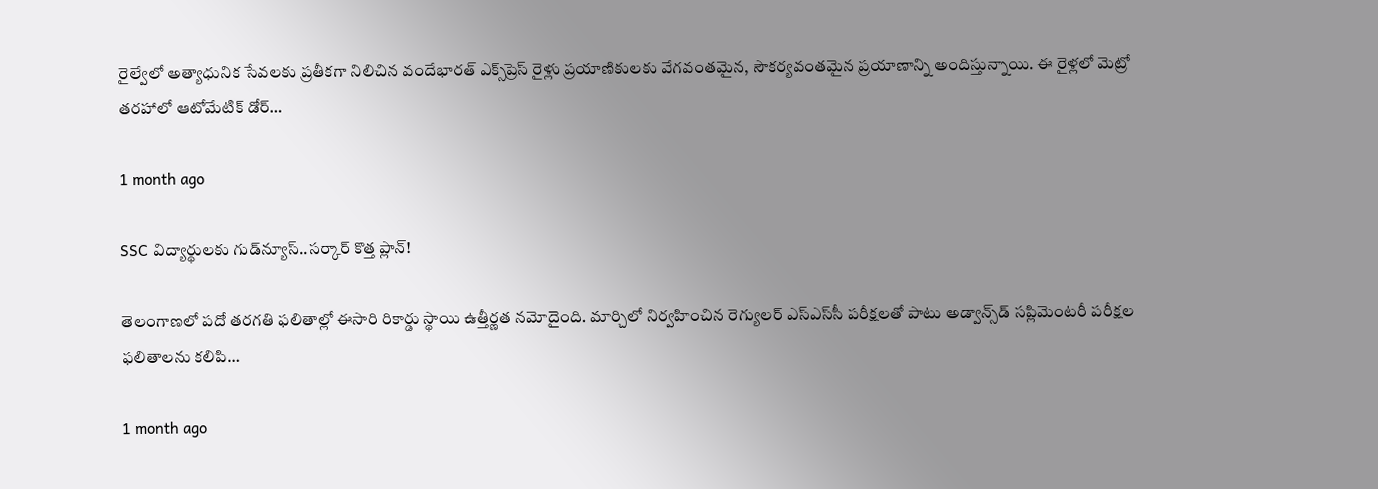రైల్వేలో అత్యాధునిక సేవలకు ప్రతీకగా నిలిచిన వందేభారత్ ఎక్స్‌ప్రెస్ రైళ్లు ప్రయాణికులకు వేగవంతమైన, సౌకర్యవంతమైన ప్రయాణాన్ని అందిస్తున్నాయి. ఈ రైళ్లలో మెట్రో తరహాలో ఆటోమేటిక్ డోర్…

1 month ago

SSC విద్యార్థులకు గుడ్‌న్యూస్..సర్కార్ కొత్త ప్లాన్!

తెలంగాణలో పదో తరగతి ఫలితాల్లో ఈసారి రికార్డు స్థాయి ఉత్తీర్ణత నమోదైంది. మార్చిలో నిర్వహించిన రెగ్యులర్‌ ఎస్‌ఎస్‌సీ పరీక్షలతో పాటు అడ్వాన్స్‌డ్‌ సప్లిమెంటరీ పరీక్షల ఫలితాలను కలిపి…

1 month ago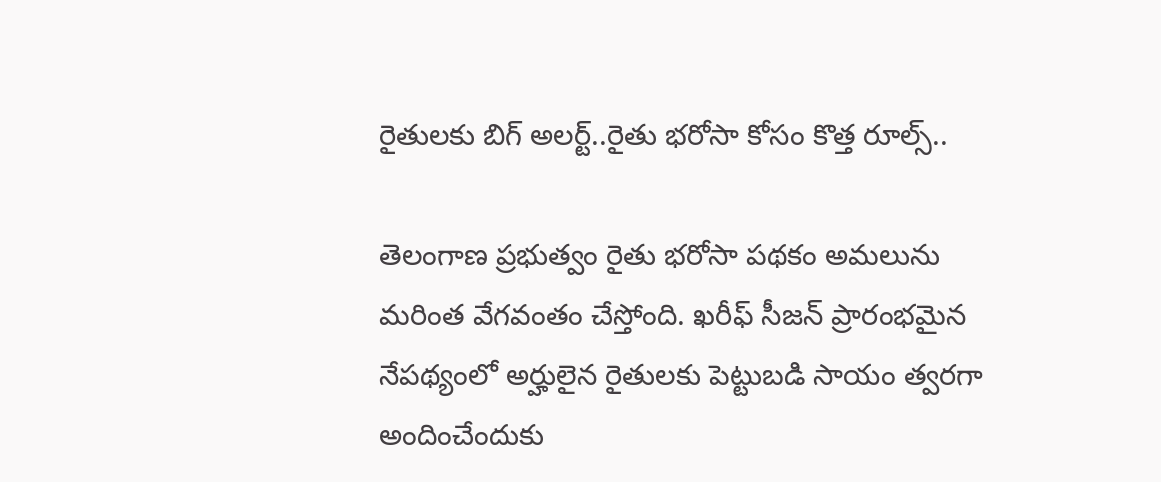రైతులకు బిగ్ అలర్ట్..రైతు భరోసా కోసం కొత్త రూల్స్..

తెలంగాణ ప్రభుత్వం రైతు భరోసా పథకం అమలును మరింత వేగవంతం చేస్తోంది. ఖరీఫ్ సీజన్ ప్రారంభమైన నేపథ్యంలో అర్హులైన రైతులకు పెట్టుబడి సాయం త్వరగా అందించేందుకు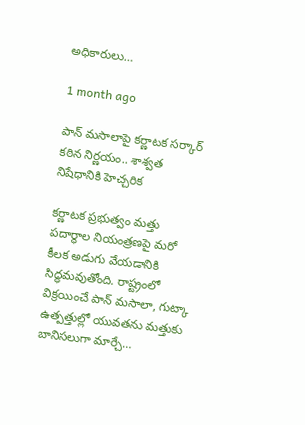అధికారులు…

1 month ago

పాన్ మసాలాపై కర్ణాటక సర్కార్ కఠిన నిర్ణయం.. శాశ్వత నిషేధానికి హెచ్చరిక

కర్ణాటక ప్రభుత్వం మత్తు పదార్థాల నియంత్రణపై మరో కీలక అడుగు వేయడానికి సిద్ధమవుతోంది. రాష్ట్రంలో విక్రయించే పాన్ మసాలా, గుట్కా ఉత్పత్తుల్లో యువతను మత్తుకు బానిసలుగా మార్చే…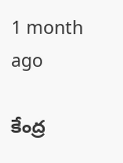1 month ago

కేంద్ర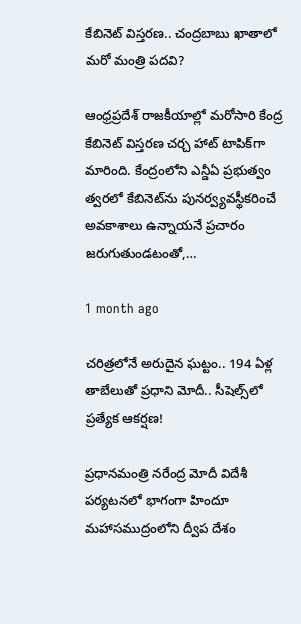కేబినెట్ విస్తరణ.. చంద్రబాబు ఖాతాలో మరో మంత్రి పదవి?

ఆంధ్రప్రదేశ్ రాజకీయాల్లో మరోసారి కేంద్ర కేబినెట్ విస్తరణ చర్చ హాట్ టాపిక్‌గా మారింది. కేంద్రంలోని ఎన్డీఏ ప్రభుత్వం త్వరలో కేబినెట్‌ను పునర్వ్యవస్థీకరించే అవకాశాలు ఉన్నాయనే ప్రచారం జరుగుతుండటంతో,…

1 month ago

చరిత్రలోనే అరుదైన ఘట్టం.. 194 ఏళ్ల తాబేలుతో ప్రధాని మోదీ.. సీషెల్స్‌లో ప్రత్యేక ఆకర్షణ!

ప్రధానమంత్రి నరేంద్ర మోదీ విదేశీ పర్యటనలో భాగంగా హిందూ మహాసముద్రంలోని ద్వీప దేశం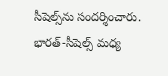సీషెల్స్‌ను సందర్శించారు. భారత్-సీషెల్స్ మధ్య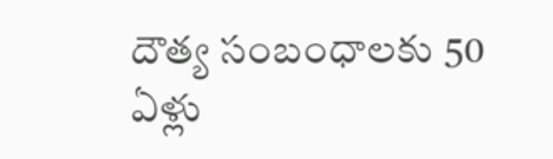దౌత్య సంబంధాలకు 50 ఏళ్లు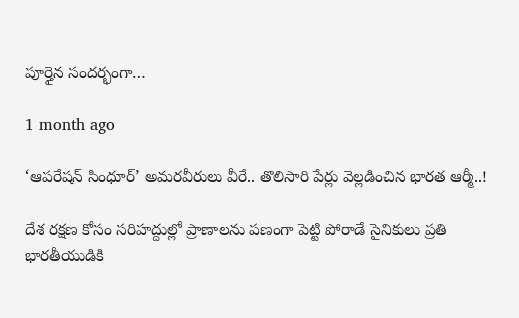పూర్తైన సందర్భంగా…

1 month ago

‘ఆపరేషన్ సింధూర్’ అమరవీరులు వీరే.. తొలిసారి పేర్లు వెల్లడించిన భారత ఆర్మీ..!

దేశ రక్షణ కోసం సరిహద్దుల్లో ప్రాణాలను పణంగా పెట్టి పోరాడే సైనికులు ప్రతి భారతీయుడికి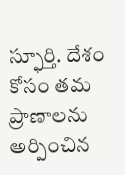స్ఫూర్తి. దేశం కోసం తమ ప్రాణాలను అర్పించిన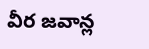వీర జవాన్ల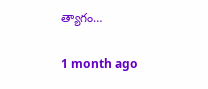త్యాగం…

1 month ago